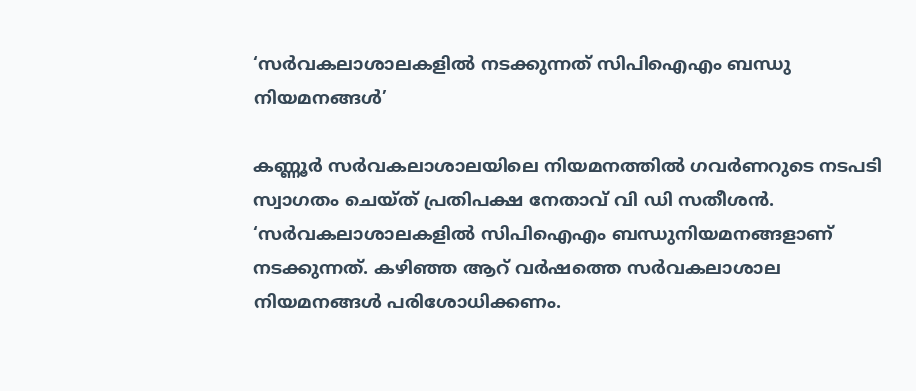‘സർവകലാശാലകളിൽ നടക്കുന്നത് സിപിഐഎം ബന്ധു നിയമനങ്ങൾ’

കണ്ണൂർ സർവകലാശാലയിലെ നിയമനത്തിൽ ഗവർണറുടെ നടപടി സ്വാഗതം ചെയ്ത് പ്രതിപക്ഷ നേതാവ് വി ഡി സതീശൻ. ‘സർവകലാശാലകളിൽ സിപിഐഎം ബന്ധുനിയമനങ്ങളാണ് നടക്കുന്നത്. കഴിഞ്ഞ ആറ് വർഷത്തെ സർവകലാശാല നിയമനങ്ങൾ പരിശോധിക്കണം.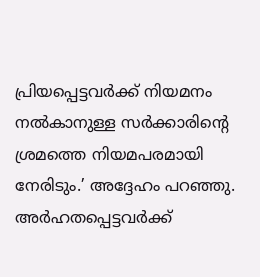പ്രിയപ്പെട്ടവർക്ക് നിയമനം നൽകാനുള്ള സർക്കാരിന്റെ ശ്രമത്തെ നിയമപരമായി നേരിടും.’ അദ്ദേഹം പറഞ്ഞു. അർഹതപ്പെട്ടവർക്ക്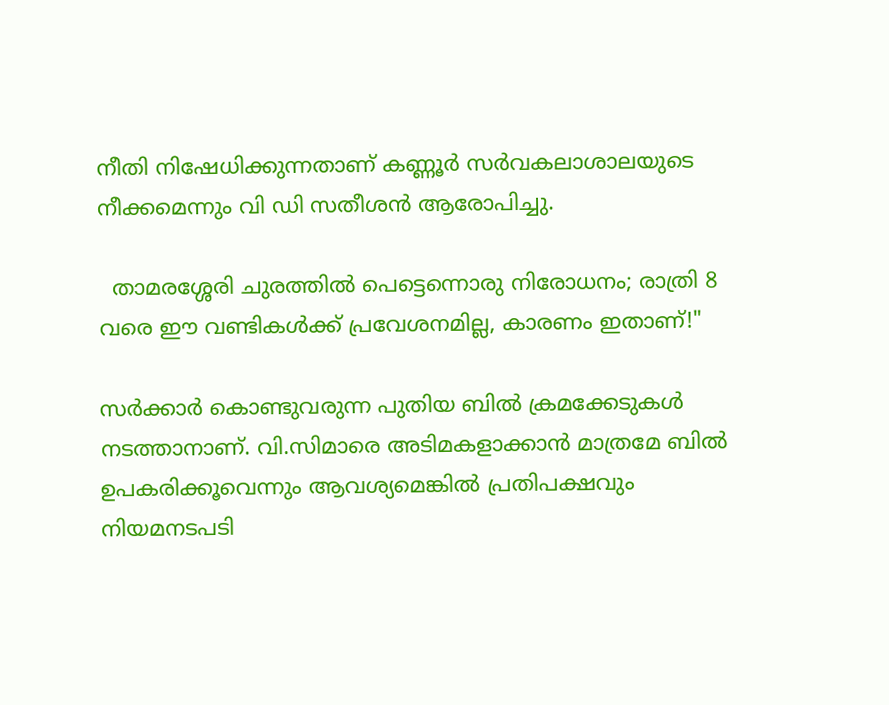നീതി നിഷേധിക്കുന്നതാണ് കണ്ണൂർ സർവകലാശാലയുടെ നീക്കമെന്നും വി ഡി സതീശൻ ആരോപിച്ചു.

  താമരശ്ശേരി ചുരത്തിൽ പെട്ടെന്നൊരു നിരോധനം; രാത്രി 8 വരെ ഈ വണ്ടികൾക്ക് പ്രവേശനമില്ല, കാരണം ഇതാണ്!"

സർക്കാർ കൊണ്ടുവരുന്ന പുതിയ ബിൽ ക്രമക്കേടുകൾ നടത്താനാണ്. വി.സിമാരെ അടിമകളാക്കാൻ മാത്രമേ ബിൽ ഉപകരിക്കൂവെന്നും ആവശ്യമെങ്കിൽ പ്രതിപക്ഷവും നിയമനടപടി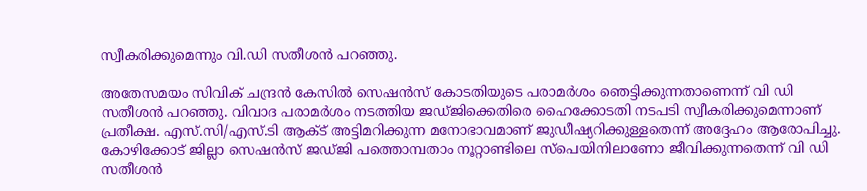സ്വീകരിക്കുമെന്നും വി.ഡി സതീശൻ പറഞ്ഞു.

അതേസമയം സിവിക് ചന്ദ്രൻ കേസിൽ സെഷൻസ് കോടതിയുടെ പരാമർശം ഞെട്ടിക്കുന്നതാണെന്ന് വി ഡി സതീശൻ പറഞ്ഞു. വിവാദ പരാമർശം നടത്തിയ ജഡ്ജിക്കെതിരെ ഹൈക്കോടതി നടപടി സ്വീകരിക്കുമെന്നാണ് പ്രതീക്ഷ. എസ്.സി/എസ്.ടി ആക്ട് അട്ടിമറിക്കുന്ന മനോഭാവമാണ് ജുഡീഷ്യറിക്കുള്ളതെന്ന് അദ്ദേഹം ആരോപിച്ചു. കോഴിക്കോട് ജില്ലാ സെഷൻസ് ജഡ്ജി പത്തൊമ്പതാം നൂറ്റാണ്ടിലെ സ്പെയിനിലാണോ ജീവിക്കുന്നതെന്ന് വി ഡി സതീശൻ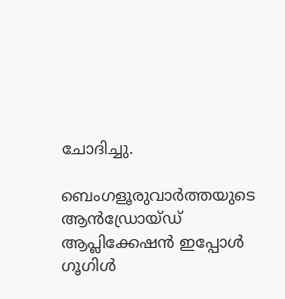ചോദിച്ചു.

ബെംഗളൂരുവാർത്തയുടെ ആൻഡ്രോയ്ഡ് ആപ്ലിക്കേഷൻ ഇപ്പോൾ ഗൂഗിൾ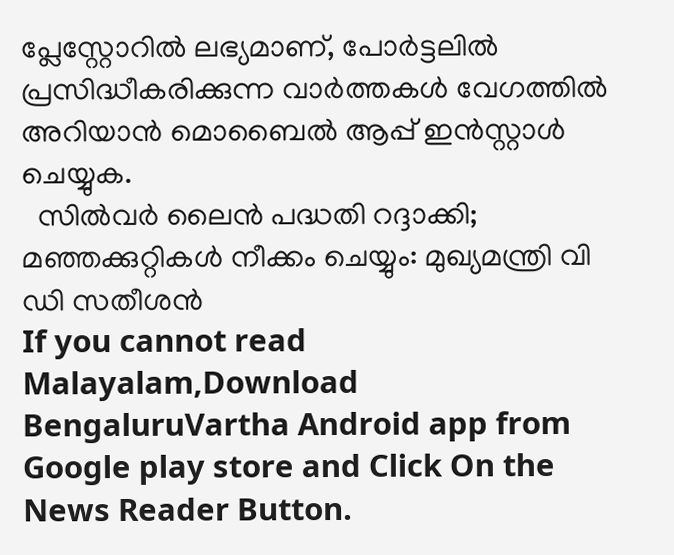പ്ലേസ്റ്റോറിൽ ലഭ്യമാണ്, പോർട്ടലിൽ പ്രസിദ്ധീകരിക്കുന്ന വാർത്തകൾ വേഗത്തിൽ അറിയാൻ മൊബൈൽ ആപ്പ് ഇൻസ്റ്റാൾ ചെയ്യുക.
  സില്‍വര്‍ ലൈന്‍ പദ്ധതി റദ്ദാക്കി; മഞ്ഞക്കുറ്റികള്‍ നീക്കം ചെയ്യും: മുഖ്യമന്ത്രി വി ഡി സതീശൻ
If you cannot read Malayalam,Download BengaluruVartha Android app from Google play store and Click On the News Reader Button.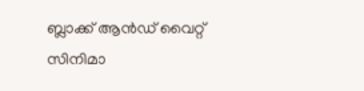ബ്ലാക്ക് ആൻഡ് വൈറ്റ് സിനിമാ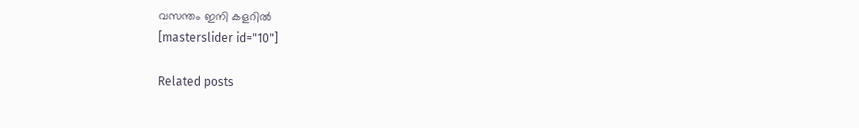വസന്തം ഇനി കളറിൽ
[masterslider id="10"]

Related posts